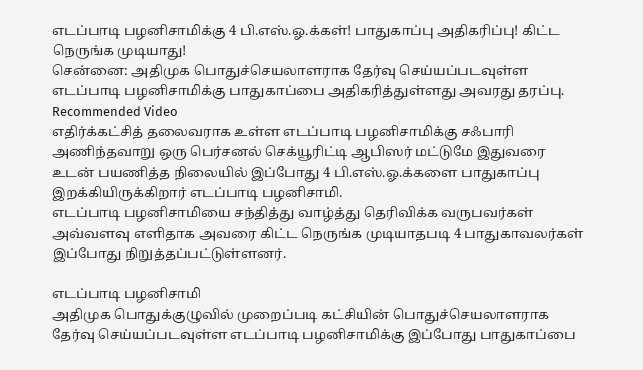எடப்பாடி பழனிசாமிக்கு 4 பி.எஸ்.ஓ.க்கள்! பாதுகாப்பு அதிகரிப்பு! கிட்ட நெருங்க முடியாது!
சென்னை: அதிமுக பொதுச்செயலாளராக தேர்வு செய்யப்படவுள்ள எடப்பாடி பழனிசாமிக்கு பாதுகாப்பை அதிகரித்துள்ளது அவரது தரப்பு.
Recommended Video
எதிர்க்கட்சித் தலைவராக உள்ள எடப்பாடி பழனிசாமிக்கு சஃபாரி அணிந்தவாறு ஒரு பெர்சனல் செக்யூரிட்டி ஆபிஸர் மட்டுமே இதுவரை உடன் பயணித்த நிலையில் இப்போது 4 பி.எஸ்.ஓ.க்களை பாதுகாப்பு இறக்கியிருக்கிறார் எடப்பாடி பழனிசாமி.
எடப்பாடி பழனிசாமியை சந்தித்து வாழ்த்து தெரிவிக்க வருபவர்கள் அவ்வளவு எளிதாக அவரை கிட்ட நெருங்க முடியாதபடி 4 பாதுகாவலர்கள் இப்போது நிறுத்தப்பட்டுள்ளனர்.

எடப்பாடி பழனிசாமி
அதிமுக பொதுக்குழுவில் முறைப்படி கட்சியின் பொதுச்செயலாளராக தேர்வு செய்யப்படவுள்ள எடப்பாடி பழனிசாமிக்கு இப்போது பாதுகாப்பை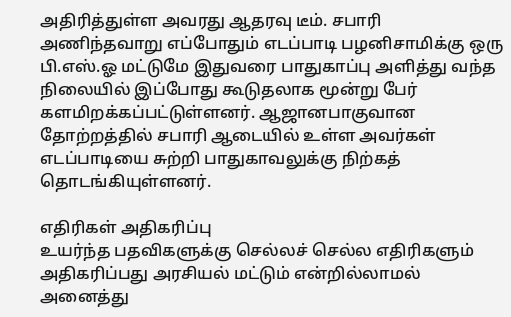அதிரித்துள்ள அவரது ஆதரவு டீம். சபாரி அணிந்தவாறு எப்போதும் எடப்பாடி பழனிசாமிக்கு ஒரு பி.எஸ்.ஓ மட்டுமே இதுவரை பாதுகாப்பு அளித்து வந்த நிலையில் இப்போது கூடுதலாக மூன்று பேர் களமிறக்கப்பட்டுள்ளனர். ஆஜானபாகுவான தோற்றத்தில் சபாரி ஆடையில் உள்ள அவர்கள் எடப்பாடியை சுற்றி பாதுகாவலுக்கு நிற்கத் தொடங்கியுள்ளனர்.

எதிரிகள் அதிகரிப்பு
உயர்ந்த பதவிகளுக்கு செல்லச் செல்ல எதிரிகளும் அதிகரிப்பது அரசியல் மட்டும் என்றில்லாமல் அனைத்து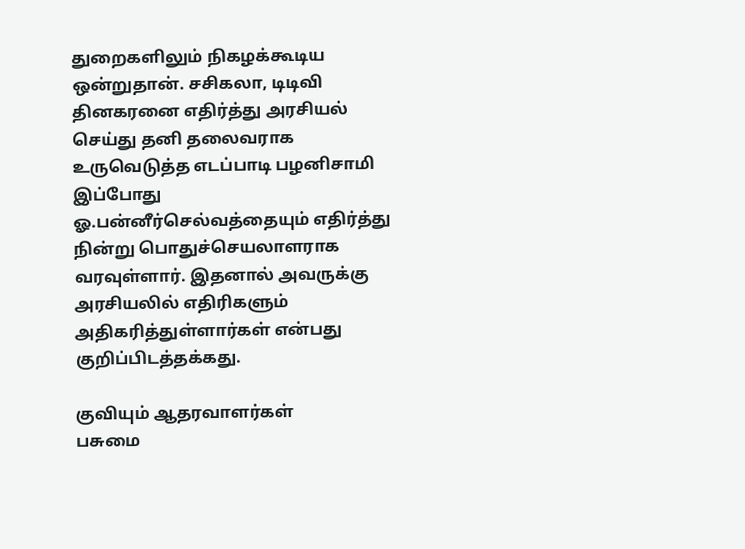துறைகளிலும் நிகழக்கூடிய ஒன்றுதான். சசிகலா, டிடிவி தினகரனை எதிர்த்து அரசியல் செய்து தனி தலைவராக உருவெடுத்த எடப்பாடி பழனிசாமி இப்போது ஓ.பன்னீர்செல்வத்தையும் எதிர்த்து நின்று பொதுச்செயலாளராக வரவுள்ளார். இதனால் அவருக்கு அரசியலில் எதிரிகளும் அதிகரித்துள்ளார்கள் என்பது குறிப்பிடத்தக்கது.

குவியும் ஆதரவாளர்கள்
பசுமை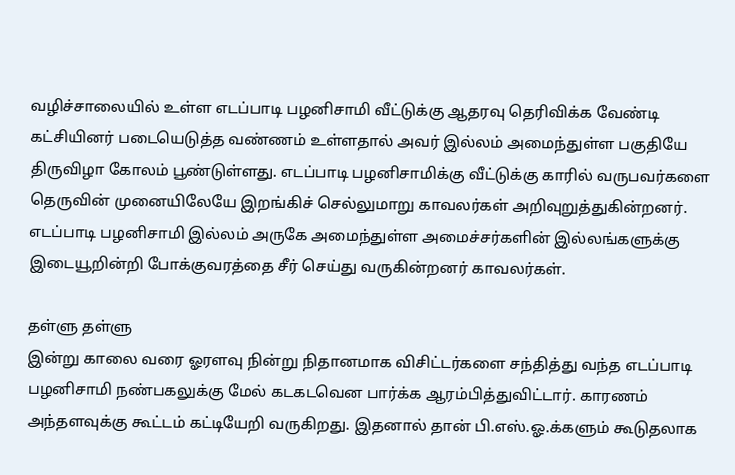வழிச்சாலையில் உள்ள எடப்பாடி பழனிசாமி வீட்டுக்கு ஆதரவு தெரிவிக்க வேண்டி கட்சியினர் படையெடுத்த வண்ணம் உள்ளதால் அவர் இல்லம் அமைந்துள்ள பகுதியே திருவிழா கோலம் பூண்டுள்ளது. எடப்பாடி பழனிசாமிக்கு வீட்டுக்கு காரில் வருபவர்களை தெருவின் முனையிலேயே இறங்கிச் செல்லுமாறு காவலர்கள் அறிவுறுத்துகின்றனர். எடப்பாடி பழனிசாமி இல்லம் அருகே அமைந்துள்ள அமைச்சர்களின் இல்லங்களுக்கு இடையூறின்றி போக்குவரத்தை சீர் செய்து வருகின்றனர் காவலர்கள்.

தள்ளு தள்ளு
இன்று காலை வரை ஓரளவு நின்று நிதானமாக விசிட்டர்களை சந்தித்து வந்த எடப்பாடி பழனிசாமி நண்பகலுக்கு மேல் கடகடவென பார்க்க ஆரம்பித்துவிட்டார். காரணம் அந்தளவுக்கு கூட்டம் கட்டியேறி வருகிறது. இதனால் தான் பி.எஸ்.ஓ.க்களும் கூடுதலாக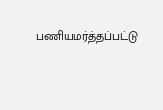பணியமர்த்தப்பட்டு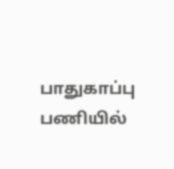பாதுகாப்பு பணியில்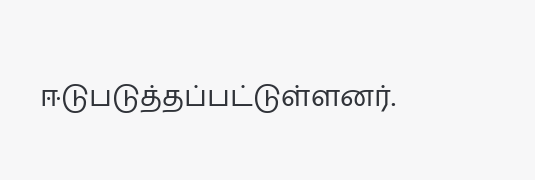ஈடுபடுத்தப்பட்டுள்ளனர்.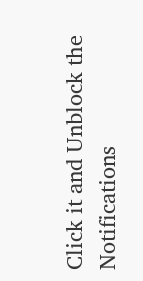Click it and Unblock the Notifications